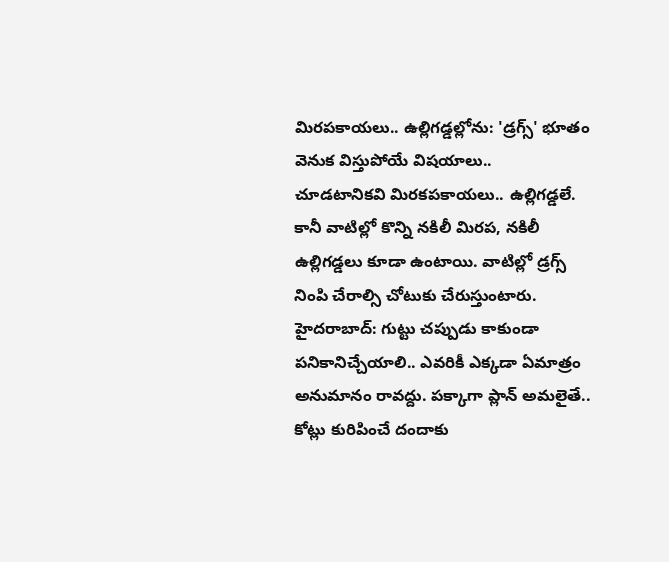మిరపకాయలు.. ఉల్లిగడ్డల్లోను: 'డ్రగ్స్' భూతం వెనుక విస్తుపోయే విషయాలు..
చూడటానికవి మిరకపకాయలు.. ఉల్లిగడ్డలే. కానీ వాటిల్లో కొన్ని నకిలీ మిరప, నకిలీ ఉల్లిగడ్డలు కూడా ఉంటాయి. వాటిల్లో డ్రగ్స్ నింపి చేరాల్సి చోటుకు చేరుస్తుంటారు.
హైదరాబాద్: గుట్టు చప్పుడు కాకుండా పనికానిచ్చేయాలి.. ఎవరికీ ఎక్కడా ఏమాత్రం అనుమానం రావద్దు. పక్కాగా ప్లాన్ అమలైతే.. కోట్లు కురిపించే దందాకు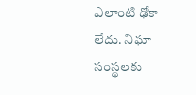ఎలాంటి ఢోకా లేదు. నిఘా సంస్థలకు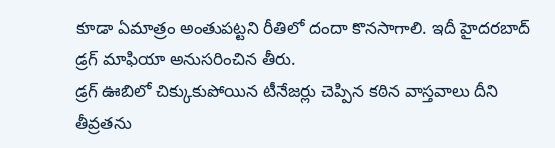కూడా ఏమాత్రం అంతుపట్టని రీతిలో దందా కొనసాగాలి. ఇదీ హైదరబాద్ డ్రగ్ మాఫియా అనుసరించిన తీరు.
డ్రగ్ ఊబిలో చిక్కుకుపోయిన టీనేజర్లు చెప్పిన కఠిన వాస్తవాలు దీని తీవ్రతను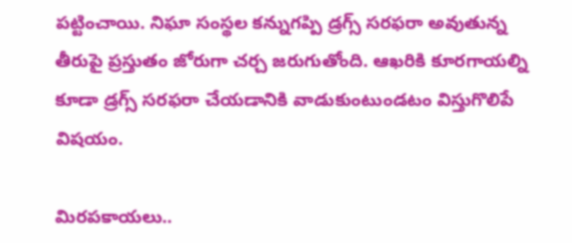పట్టించాయి. నిఘా సంస్థల కన్నుగప్పి డ్రగ్స్ సరఫరా అవుతున్న తీరుపై ప్రస్తుతం జోరుగా చర్చ జరుగుతోంది. ఆఖరికి కూరగాయల్ని కూడా డ్రగ్స్ సరఫరా చేయడానికి వాడుకుంటుండటం విస్తుగొలిపే విషయం.

మిరపకాయలు..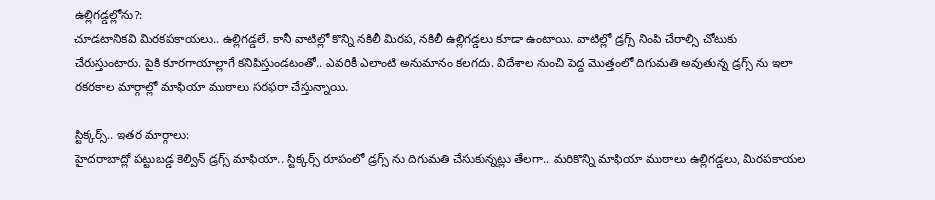ఉల్లిగడ్డల్లోను?:
చూడటానికవి మిరకపకాయలు.. ఉల్లిగడ్డలే. కానీ వాటిల్లో కొన్ని నకిలీ మిరప, నకిలీ ఉల్లిగడ్డలు కూడా ఉంటాయి. వాటిల్లో డ్రగ్స్ నింపి చేరాల్సి చోటుకు చేరుస్తుంటారు. పైకి కూరగాయాల్లాగే కనిపిస్తుండటంతో.. ఎవరికీ ఎలాంటి అనుమానం కలగదు. విదేశాల నుంచి పెద్ద మొత్తంలో దిగుమతి అవుతున్న డ్రగ్స్ ను ఇలా రకరకాల మార్గాల్లో మాఫియా ముఠాలు సరఫరా చేస్తున్నాయి.

స్టిక్కర్స్.. ఇతర మార్గాలు:
హైదరాబాద్లో పట్టుబడ్డ కెల్విన్ డ్రగ్స్ మాఫియా.. స్టిక్కర్స్ రూపంలో డ్రగ్స్ ను దిగుమతి చేసుకున్నట్లు తేలగా.. మరికొన్ని మాఫియా ముఠాలు ఉల్లిగడ్డలు, మిరపకాయల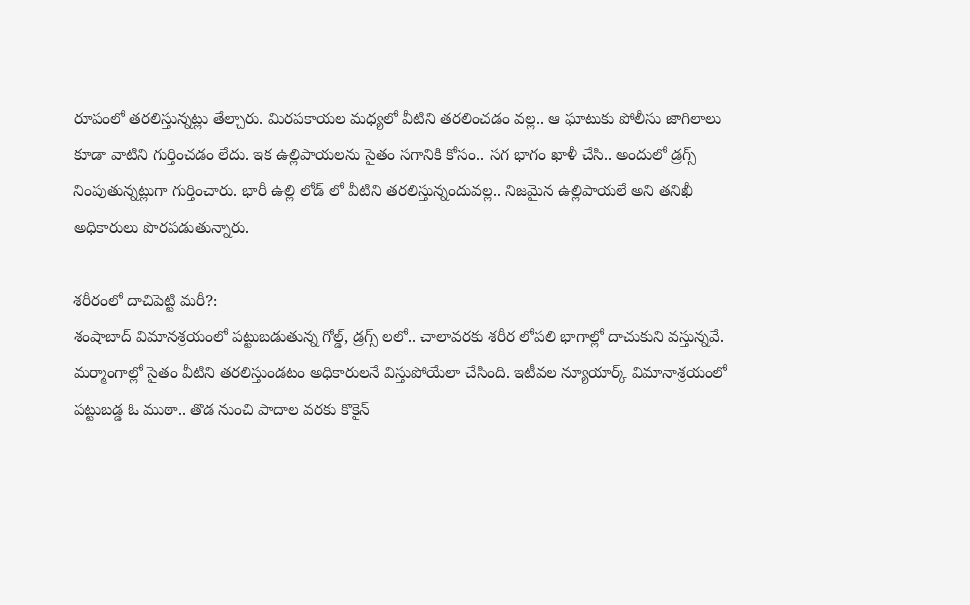రూపంలో తరలిస్తున్నట్లు తేల్చారు. మిరపకాయల మధ్యలో వీటిని తరలించడం వల్ల.. ఆ ఘాటుకు పోలీసు జాగిలాలు కూడా వాటిని గుర్తించడం లేదు. ఇక ఉల్లిపాయలను సైతం సగానికి కోసం.. సగ భాగం ఖాళీ చేసి.. అందులో డ్రగ్స్ నింపుతున్నట్లుగా గుర్తించారు. భారీ ఉల్లి లోడ్ లో వీటిని తరలిస్తున్నందువల్ల.. నిజమైన ఉల్లిపాయలే అని తనిఖీ అధికారులు పొరపడుతున్నారు.

శరీరంలో దాచిపెట్టి మరీ?:
శంషాబాద్ విమానశ్రయంలో పట్టుబడుతున్న గోల్డ్, డ్రగ్స్ లలో.. చాలావరకు శరీర లోపలి భాగాల్లో దాచుకుని వస్తున్నవే. మర్మాంగాల్లో సైతం వీటిని తరలిస్తుండటం అధికారులనే విస్తుపోయేలా చేసింది. ఇటీవల న్యూయార్క్ విమానాశ్రయంలో పట్టుబడ్డ ఓ ముఠా.. తొడ నుంచి పాదాల వరకు కొకైన్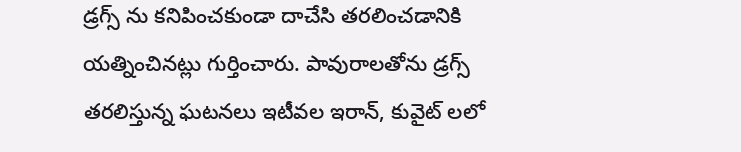డ్రగ్స్ ను కనిపించకుండా దాచేసి తరలించడానికి యత్నించినట్లు గుర్తించారు. పావురాలతోను డ్రగ్స్ తరలిస్తున్న ఘటనలు ఇటీవల ఇరాన్, కువైట్ లలో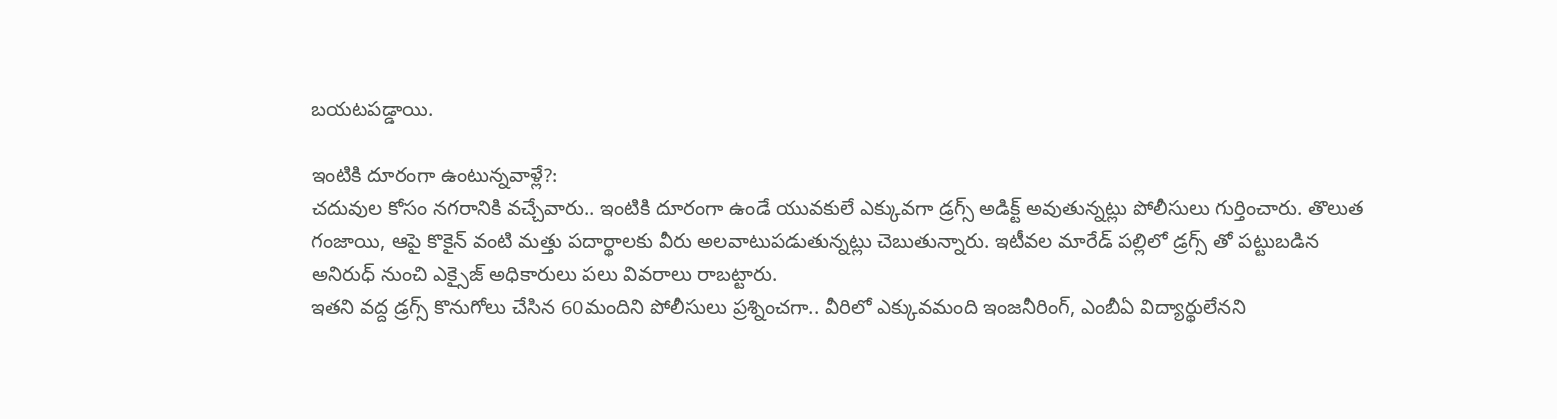బయటపడ్డాయి.

ఇంటికి దూరంగా ఉంటున్నవాళ్లే?:
చదువుల కోసం నగరానికి వచ్చేవారు.. ఇంటికి దూరంగా ఉండే యువకులే ఎక్కువగా డ్రగ్స్ అడిక్ట్ అవుతున్నట్లు పోలీసులు గుర్తించారు. తొలుత గంజాయి, ఆపై కొకైన్ వంటి మత్తు పదార్థాలకు వీరు అలవాటుపడుతున్నట్లు చెబుతున్నారు. ఇటీవల మారేడ్ పల్లిలో డ్రగ్స్ తో పట్టుబడిన అనిరుధ్ నుంచి ఎక్సైజ్ అధికారులు పలు వివరాలు రాబట్టారు.
ఇతని వద్ద డ్రగ్స్ కొనుగోలు చేసిన 60మందిని పోలీసులు ప్రశ్నించగా.. వీరిలో ఎక్కువమంది ఇంజనీరింగ్, ఎంబీఏ విద్యార్థులేనని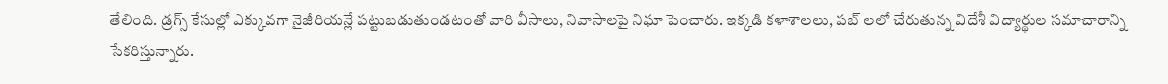తేలింది. డ్రగ్స్ కేసుల్లో ఎక్కువగా నైజీరియన్లే పట్టుబడుతుండటంతో వారి వీసాలు, నివాసాలపై నిఘా పెంచారు. ఇక్కడి కళాశాలలు, పబ్ లలో చేరుతున్న విదేశీ విద్యార్థుల సమాచారాన్ని సేకరిస్తున్నారు.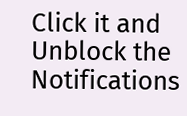Click it and Unblock the Notifications